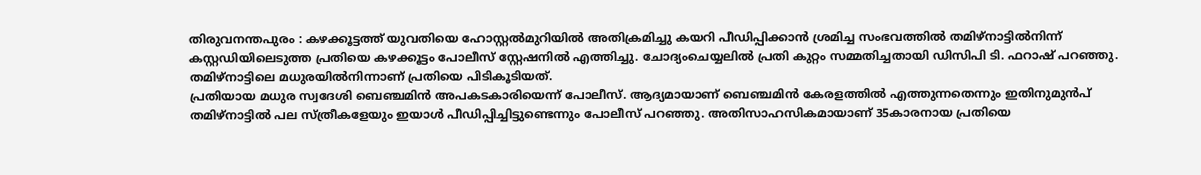തിരുവനന്തപുരം : കഴക്കൂട്ടത്ത് യുവതിയെ ഹോസ്റ്റൽമുറിയിൽ അതിക്രമിച്ചു കയറി പീഡിപ്പിക്കാൻ ശ്രമിച്ച സംഭവത്തിൽ തമിഴ്നാട്ടിൽനിന്ന് കസ്റ്റഡിയിലെടുത്ത പ്രതിയെ കഴക്കൂട്ടം പോലീസ് സ്റ്റേഷനിൽ എത്തിച്ചു. ചോദ്യംചെയ്യലിൽ പ്രതി കുറ്റം സമ്മതിച്ചതായി ഡിസിപി ടി. ഫറാഷ് പറഞ്ഞു. തമിഴ്നാട്ടിലെ മധുരയിൽനിന്നാണ് പ്രതിയെ പിടികൂടിയത്.
പ്രതിയായ മധുര സ്വദേശി ബെഞ്ചമിൻ അപകടകാരിയെന്ന് പോലീസ്. ആദ്യമായാണ് ബെഞ്ചമിൻ കേരളത്തിൽ എത്തുന്നതെന്നും ഇതിനുമുൻപ് തമിഴ്നാട്ടിൽ പല സ്ത്രീകളേയും ഇയാൾ പീഡിപ്പിച്ചിട്ടുണ്ടെന്നും പോലീസ് പറഞ്ഞു. അതിസാഹസികമായാണ് 35കാരനായ പ്രതിയെ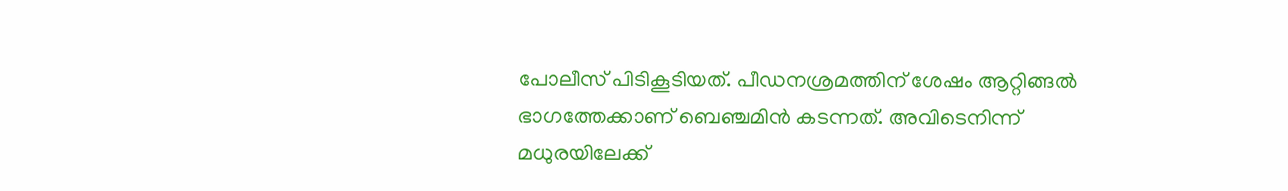പോലീസ് പിടികൂടിയത്. പീഡനശ്രമത്തിന് ശേഷം ആറ്റിങ്ങൽ ഭാഗത്തേക്കാണ് ബെഞ്ചമിൻ കടന്നത്. അവിടെനിന്ന് മധുരയിലേക്ക്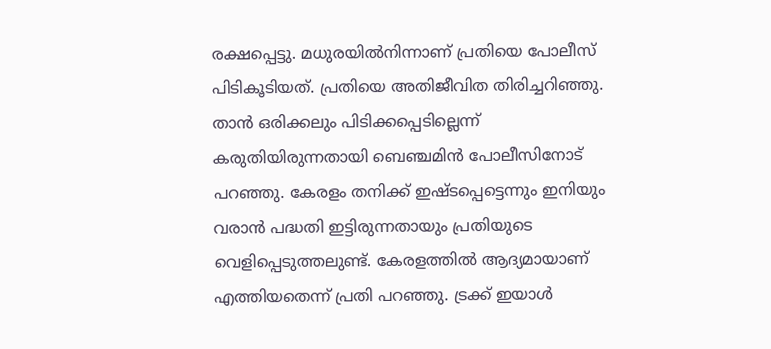രക്ഷപ്പെട്ടു. മധുരയിൽനിന്നാണ് പ്രതിയെ പോലീസ് പിടികൂടിയത്. പ്രതിയെ അതിജീവിത തിരിച്ചറിഞ്ഞു.
താൻ ഒരിക്കലും പിടിക്കപ്പെടില്ലെന്ന് കരുതിയിരുന്നതായി ബെഞ്ചമിൻ പോലീസിനോട് പറഞ്ഞു. കേരളം തനിക്ക് ഇഷ്ടപ്പെട്ടെന്നും ഇനിയും വരാൻ പദ്ധതി ഇട്ടിരുന്നതായും പ്രതിയുടെ വെളിപ്പെടുത്തലുണ്ട്. കേരളത്തിൽ ആദ്യമായാണ് എത്തിയതെന്ന് പ്രതി പറഞ്ഞു. ട്രക്ക് ഇയാൾ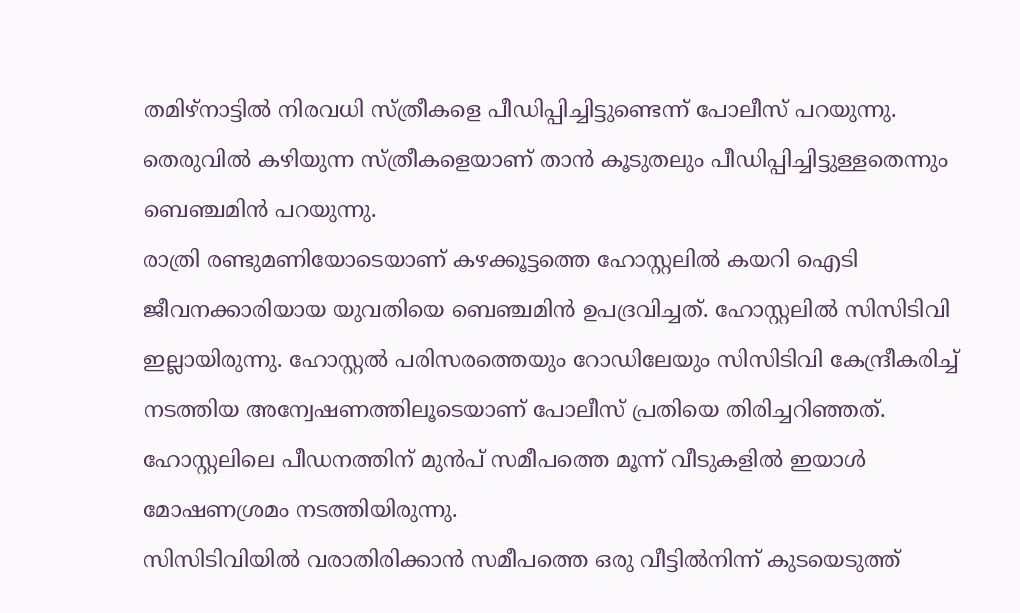തമിഴ്നാട്ടിൽ നിരവധി സ്ത്രീകളെ പീഡിപ്പിച്ചിട്ടുണ്ടെന്ന് പോലീസ് പറയുന്നു. തെരുവിൽ കഴിയുന്ന സ്ത്രീകളെയാണ് താൻ കൂടുതലും പീഡിപ്പിച്ചിട്ടുള്ളതെന്നും ബെഞ്ചമിൻ പറയുന്നു.
രാത്രി രണ്ടുമണിയോടെയാണ് കഴക്കൂട്ടത്തെ ഹോസ്റ്റലിൽ കയറി ഐടി ജീവനക്കാരിയായ യുവതിയെ ബെഞ്ചമിൻ ഉപദ്രവിച്ചത്. ഹോസ്റ്റലിൽ സിസിടിവി ഇല്ലായിരുന്നു. ഹോസ്റ്റൽ പരിസരത്തെയും റോഡിലേയും സിസിടിവി കേന്ദ്രീകരിച്ച് നടത്തിയ അന്വേഷണത്തിലൂടെയാണ് പോലീസ് പ്രതിയെ തിരിച്ചറിഞ്ഞത്. ഹോസ്റ്റലിലെ പീഡനത്തിന് മുൻപ് സമീപത്തെ മൂന്ന് വീടുകളിൽ ഇയാൾ മോഷണശ്രമം നടത്തിയിരുന്നു.
സിസിടിവിയിൽ വരാതിരിക്കാൻ സമീപത്തെ ഒരു വീട്ടിൽനിന്ന് കുടയെടുത്ത്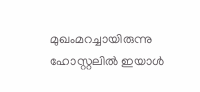മുഖംമറച്ചായിരുന്നു ഹോസ്റ്റലിൽ ഇയാൾ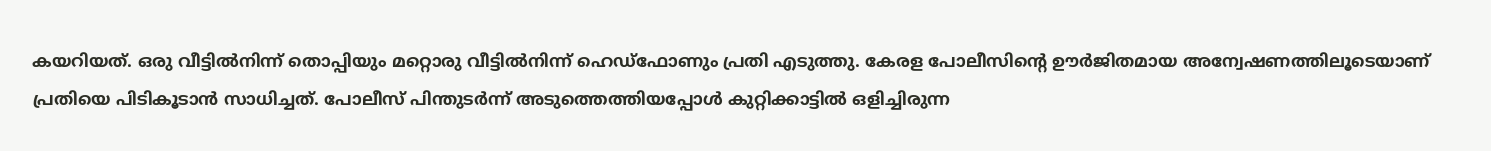കയറിയത്. ഒരു വീട്ടിൽനിന്ന് തൊപ്പിയും മറ്റൊരു വീട്ടിൽനിന്ന് ഹെഡ്ഫോണും പ്രതി എടുത്തു. കേരള പോലീസിന്റെ ഊർജിതമായ അന്വേഷണത്തിലൂടെയാണ് പ്രതിയെ പിടികൂടാൻ സാധിച്ചത്. പോലീസ് പിന്തുടർന്ന് അടുത്തെത്തിയപ്പോൾ കുറ്റിക്കാട്ടിൽ ഒളിച്ചിരുന്ന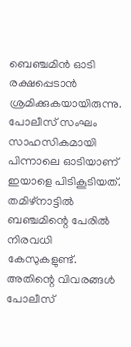ബെഞ്ചമിൻ ഓടി രക്ഷപ്പെടാൻ ശ്രമിക്കുകയായിരുന്നു. പോലീസ് സംഘം സാഹസികമായി പിന്നാലെ ഓടിയാണ് ഇയാളെ പിടികൂടിയത്.
തമിഴ്നാട്ടിൽ ബഞ്ചമിന്റെ പേരിൽ നിരവധി കേസുകളുണ്ട്. അതിന്റെ വിവരങ്ങൾ പോലീസ്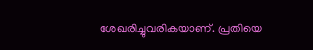ശേഖരിച്ചുവരികയാണ്. പ്രതിയെ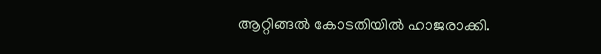ആറ്റിങ്ങൽ കോടതിയിൽ ഹാജരാക്കി.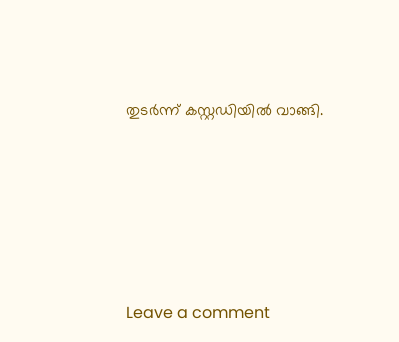തുടർന്ന് കസ്റ്റഡിയിൽ വാങ്ങി.







Leave a comment